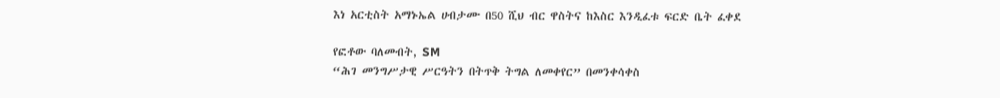እነ አርቲስት አማኑኤል ሀብታሙ በ50 ሺህ ብር ዋስትና ከእስር እንዲፈቱ ፍርድ ቤት ፈቀደ

የፎቶው ባለመብት, SM
“ሕገ መንግሥታዊ ሥርዓትን በትጥቅ ትግል ለመቀየር” በመንቀሳቀስ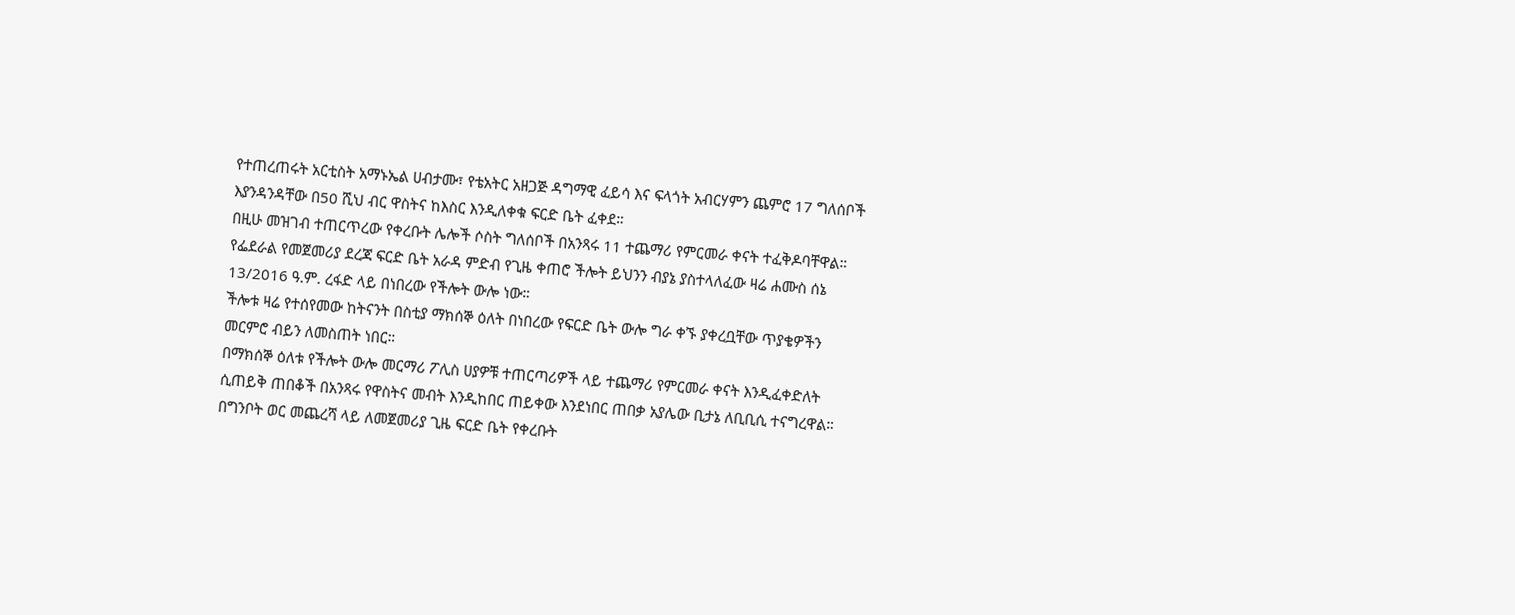የተጠረጠሩት አርቲስት አማኑኤል ሀብታሙ፣ የቴአትር አዘጋጅ ዳግማዊ ፈይሳ እና ፍላጎት አብርሃምን ጨምሮ 17 ግለሰቦች እያንዳንዳቸው በ50 ሺህ ብር ዋስትና ከእስር እንዲለቀቁ ፍርድ ቤት ፈቀደ።
በዚሁ መዝገብ ተጠርጥረው የቀረቡት ሌሎች ሶስት ግለሰቦች በአንጻሩ 11 ተጨማሪ የምርመራ ቀናት ተፈቅዶባቸዋል።
የፌደራል የመጀመሪያ ደረጃ ፍርድ ቤት አራዳ ምድብ የጊዜ ቀጠሮ ችሎት ይህንን ብያኔ ያስተላለፈው ዛሬ ሐሙስ ሰኔ 13/2016 ዓ.ም. ረፋድ ላይ በነበረው የችሎት ውሎ ነው።
ችሎቱ ዛሬ የተሰየመው ከትናንት በስቲያ ማክሰኞ ዕለት በነበረው የፍርድ ቤት ውሎ ግራ ቀኙ ያቀረቧቸው ጥያቄዎችን መርምሮ ብይን ለመስጠት ነበር።
በማክሰኞ ዕለቱ የችሎት ውሎ መርማሪ ፖሊስ ሀያዎቹ ተጠርጣሪዎች ላይ ተጨማሪ የምርመራ ቀናት እንዲፈቀድለት ሲጠይቅ ጠበቆች በአንጻሩ የዋስትና መብት እንዲከበር ጠይቀው እንደነበር ጠበቃ አያሌው ቢታኔ ለቢቢሲ ተናግረዋል።
በግንቦት ወር መጨረሻ ላይ ለመጀመሪያ ጊዜ ፍርድ ቤት የቀረቡት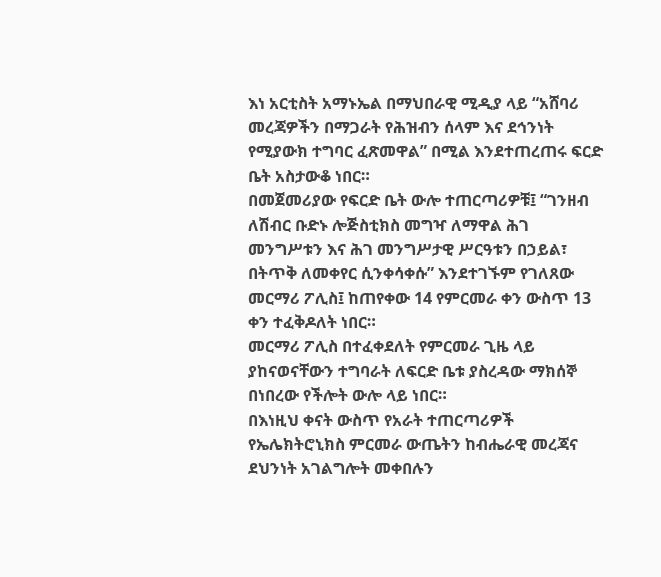እነ አርቲስት አማኑኤል በማህበራዊ ሚዲያ ላይ “አሸባሪ መረጃዎችን በማጋራት የሕዝብን ሰላም እና ደኅንነት የሚያውክ ተግባር ፈጽመዋል” በሚል እንደተጠረጠሩ ፍርድ ቤት አስታውቆ ነበር።
በመጀመሪያው የፍርድ ቤት ውሎ ተጠርጣሪዎቹ፤ “ገንዘብ ለሽብር ቡድኑ ሎጅስቲክስ መግዣ ለማዋል ሕገ መንግሥቱን እና ሕገ መንግሥታዊ ሥርዓቱን በኃይል፣ በትጥቅ ለመቀየር ሲንቀሳቀሱ” እንደተገኙም የገለጸው መርማሪ ፖሊስ፤ ከጠየቀው 14 የምርመራ ቀን ውስጥ 13 ቀን ተፈቅዶለት ነበር።
መርማሪ ፖሊስ በተፈቀደለት የምርመራ ጊዜ ላይ ያከናወናቸውን ተግባራት ለፍርድ ቤቱ ያስረዳው ማክሰኞ በነበረው የችሎት ውሎ ላይ ነበር።
በእነዚህ ቀናት ውስጥ የአራት ተጠርጣሪዎች የኤሌክትሮኒክስ ምርመራ ውጤትን ከብሔራዊ መረጃና ደህንነት አገልግሎት መቀበሉን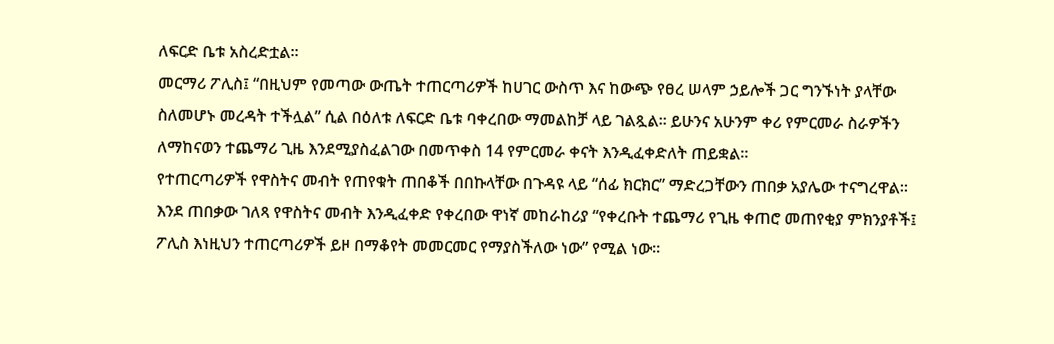ለፍርድ ቤቱ አስረድቷል።
መርማሪ ፖሊስ፤ “በዚህም የመጣው ውጤት ተጠርጣሪዎች ከሀገር ውስጥ እና ከውጭ የፀረ ሠላም ኃይሎች ጋር ግንኙነት ያላቸው ስለመሆኑ መረዳት ተችሏል” ሲል በዕለቱ ለፍርድ ቤቱ ባቀረበው ማመልከቻ ላይ ገልጿል። ይሁንና አሁንም ቀሪ የምርመራ ስራዎችን ለማከናወን ተጨማሪ ጊዜ እንደሚያስፈልገው በመጥቀስ 14 የምርመራ ቀናት እንዲፈቀድለት ጠይቋል።
የተጠርጣሪዎች የዋስትና መብት የጠየቁት ጠበቆች በበኩላቸው በጉዳዩ ላይ “ሰፊ ክርክር” ማድረጋቸውን ጠበቃ አያሌው ተናግረዋል።
እንደ ጠበቃው ገለጻ የዋስትና መብት እንዲፈቀድ የቀረበው ዋነኛ መከራከሪያ “የቀረቡት ተጨማሪ የጊዜ ቀጠሮ መጠየቂያ ምክንያቶች፤ ፖሊስ እነዚህን ተጠርጣሪዎች ይዞ በማቆየት መመርመር የማያስችለው ነው” የሚል ነው።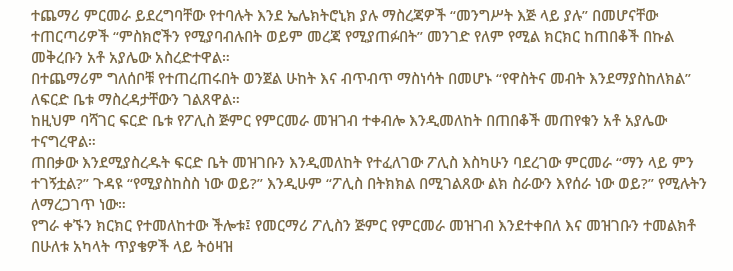ተጨማሪ ምርመራ ይደረግባቸው የተባሉት እንደ ኤሌክትሮኒክ ያሉ ማስረጃዎች “መንግሥት እጅ ላይ ያሉ” በመሆናቸው ተጠርጣሪዎች “ምስክሮችን የሚያባብሉበት ወይም መረጃ የሚያጠፉበት” መንገድ የለም የሚል ክርክር ከጠበቆች በኩል መቅረቡን አቶ አያሌው አስረድተዋል።
በተጨማሪም ግለሰቦቹ የተጠረጠሩበት ወንጀል ሁከት እና ብጥብጥ ማስነሳት በመሆኑ “የዋስትና መብት እንደማያስከለክል” ለፍርድ ቤቱ ማስረዳታቸውን ገልጸዋል።
ከዚህም ባሻገር ፍርድ ቤቱ የፖሊስ ጅምር የምርመራ መዝገብ ተቀብሎ እንዲመለከት በጠበቆች መጠየቁን አቶ አያሌው ተናግረዋል።
ጠበቃው እንደሚያስረዱት ፍርድ ቤት መዝገቡን እንዲመለከት የተፈለገው ፖሊስ እስካሁን ባደረገው ምርመራ “ማን ላይ ምን ተገኝቷል?” ጉዳዩ “የሚያስከስስ ነው ወይ?” እንዲሁም “ፖሊስ በትክክል በሚገልጸው ልክ ስራውን እየሰራ ነው ወይ?” የሚሉትን ለማረጋገጥ ነው።
የግራ ቀኙን ክርክር የተመለከተው ችሎቱ፤ የመርማሪ ፖሊስን ጅምር የምርመራ መዝገብ እንደተቀበለ እና መዝገቡን ተመልክቶ በሁለቱ አካላት ጥያቄዎች ላይ ትዕዛዝ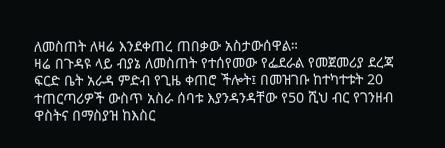ለመስጠት ለዛሬ እንደቀጠረ ጠበቃው አስታውሰዋል።
ዛሬ በጉዳዩ ላይ ብያኔ ለመስጠት የተሰየመው የፌደራል የመጀመሪያ ደረጃ ፍርድ ቤት አራዳ ምድብ የጊዜ ቀጠሮ ችሎት፤ በመዝገቡ ከተካተቱት 20 ተጠርጣሪዎች ውስጥ አስራ ሰባቱ እያንዳንዳቸው የ50 ሺህ ብር የገንዘብ ዋስትና በማስያዝ ከእስር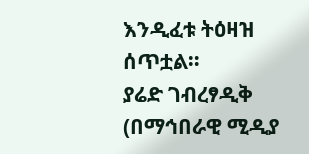እንዲፈቱ ትዕዛዝ ሰጥቷል።
ያሬድ ገብረፃዲቅ (በማኅበራዊ ሚዲያ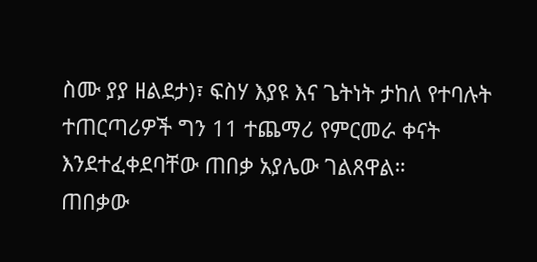ስሙ ያያ ዘልደታ)፣ ፍስሃ እያዩ እና ጌትነት ታከለ የተባሉት ተጠርጣሪዎች ግን 11 ተጨማሪ የምርመራ ቀናት እንደተፈቀደባቸው ጠበቃ አያሌው ገልጸዋል።
ጠበቃው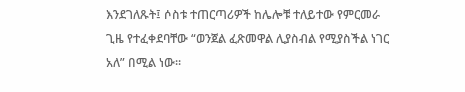እንደገለጹት፤ ሶስቱ ተጠርጣሪዎች ከሌሎቹ ተለይተው የምርመራ ጊዜ የተፈቀደባቸው “ወንጀል ፈጽመዋል ሊያስብል የሚያስችል ነገር አለ” በሚል ነው።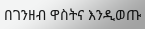በገንዘብ ዋስትና እንዲወጡ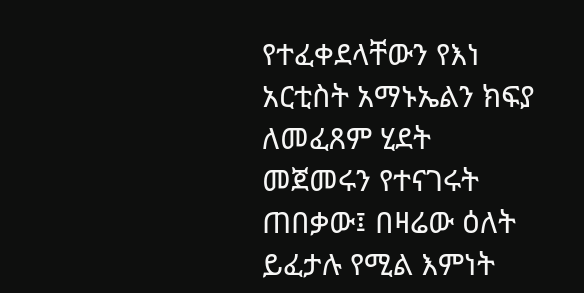የተፈቀደላቸውን የእነ አርቲስት አማኑኤልን ክፍያ ለመፈጸም ሂደት መጀመሩን የተናገሩት ጠበቃው፤ በዛሬው ዕለት ይፈታሉ የሚል እምነት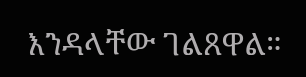እንዳላቸው ገልጸዋል።